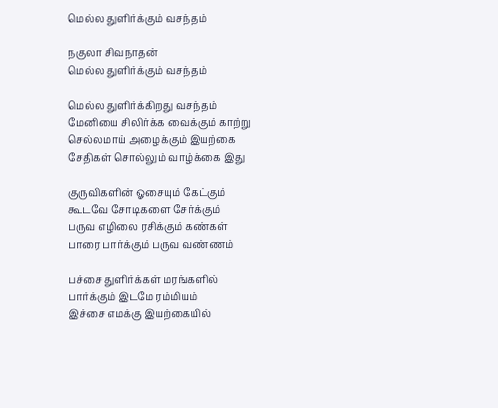மெல்ல துளிர்க்கும் வசந்தம்

நகுலா சிவநாதன்
மெல்ல துளிர்க்கும் வசந்தம்

மெல்ல துளிர்க்கிறது வசந்தம்
மேனியை சிலிர்க்க வைக்கும் காற்று
செல்லமாய் அழைக்கும் இயற்கை
சேதிகள் சொல்லும் வாழ்க்கை இது

குருவிகளின் ஓசையும் கேட்கும்
கூடவே சோடிகளை சேர்க்கும்
பருவ எழிலை ரசிக்கும் கண்கள்
பாரை பார்க்கும் பருவ வண்ணம்

பச்சை துளிர்க்கள் மரங்களில்
பார்க்கும் இடமே ரம்மியம்
இச்சை எமக்கு இயற்கையில்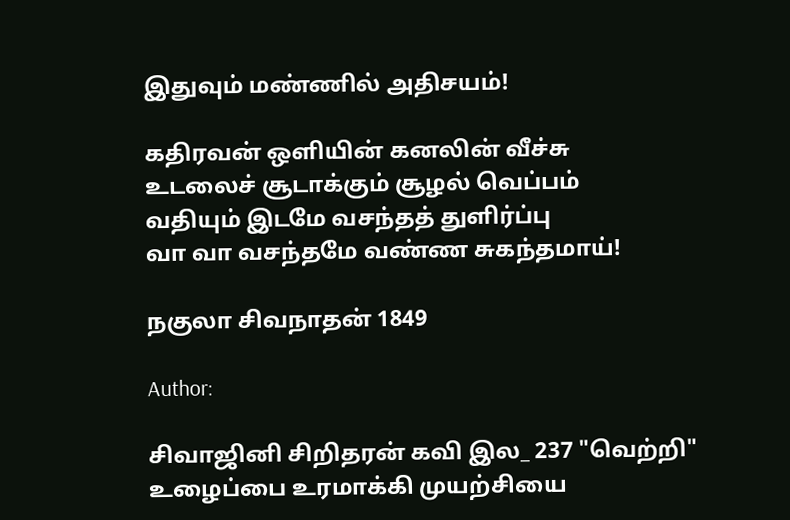இதுவும் மண்ணில் அதிசயம்!

கதிரவன் ஒளியின் கனலின் வீச்சு
உடலைச் சூடாக்கும் சூழல் வெப்பம்
வதியும் இடமே வசந்தத் துளிர்ப்பு
வா வா வசந்தமே வண்ண சுகந்தமாய்!

நகுலா சிவநாதன் 1849

Author:

சிவாஜினி சிறிதரன் கவி இல_ 237 "வெற்றி" உழைப்பை உரமாக்கி முயற்சியை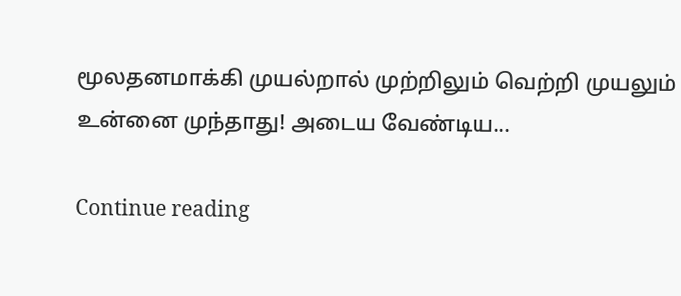மூலதனமாக்கி முயல்றால் முற்றிலும் வெற்றி முயலும் உன்னை முந்தாது! அடைய வேண்டிய...

Continue reading